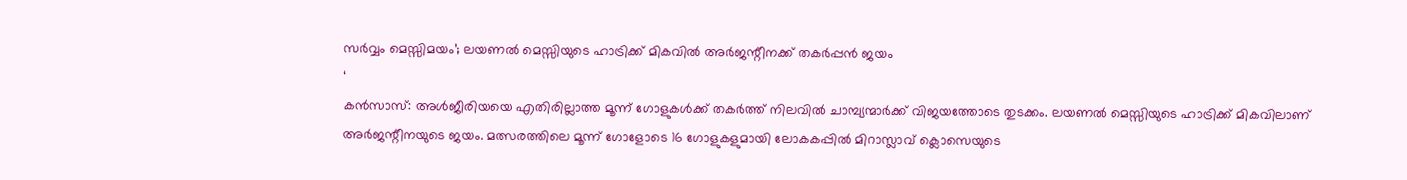സർവ്വം മെസ്സിമയം’; ലയണൽ മെസ്സിയുടെ ഹാട്രിക്ക് മികവിൽ അർജന്റീനക്ക് തകർപ്പൻ ജയം
‘
കൻസാസ്: അൾജീരിയയെ എതിരില്ലാത്ത മൂന്ന് ഗോളുകൾക്ക് തകർത്ത് നിലവിൽ ചാമ്പ്യന്മാർക്ക് വിജയത്തോടെ തുടക്കം. ലയണൽ മെസ്സിയുടെ ഹാട്രിക്ക് മികവിലാണ് അർജന്റീനയുടെ ജയം. മത്സരത്തിലെ മൂന്ന് ഗോളോടെ 16 ഗോളുകളുമായി ലോകകപ്പിൽ മിറാസ്ലാവ് ക്ലൊസെയുടെ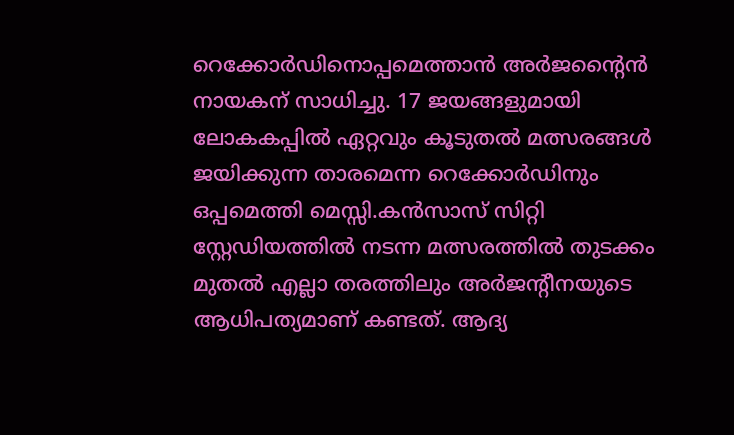റെക്കോർഡിനൊപ്പമെത്താൻ അർജന്റൈൻ നായകന് സാധിച്ചു. 17 ജയങ്ങളുമായി ലോകകപ്പിൽ ഏറ്റവും കൂടുതൽ മത്സരങ്ങൾ ജയിക്കുന്ന താരമെന്ന റെക്കോർഡിനും ഒപ്പമെത്തി മെസ്സി.കൻസാസ് സിറ്റി സ്റ്റേഡിയത്തിൽ നടന്ന മത്സരത്തിൽ തുടക്കം മുതൽ എല്ലാ തരത്തിലും അർജന്റീനയുടെ ആധിപത്യമാണ് കണ്ടത്. ആദ്യ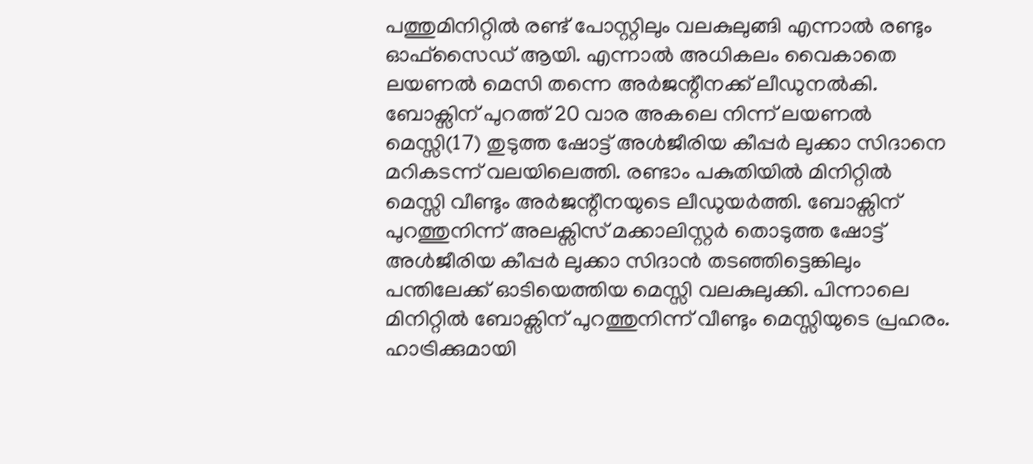പത്തുമിനിറ്റിൽ രണ്ട് പോസ്റ്റിലും വലകുലുങ്ങി എന്നാൽ രണ്ടും ഓഫ്സൈഡ് ആയി. എന്നാൽ അധികലം വൈകാതെ ലയണൽ മെസി തന്നെ അർജന്റീനക്ക് ലീഡുനൽകി. ബോക്സിന് പുറത്ത് 20 വാര അകലെ നിന്ന് ലയണൽ മെസ്സി(17) തുടുത്ത ഷോട്ട് അൾജീരിയ കീപ്പർ ലുക്കാ സിദാനെ മറികടന്ന് വലയിലെത്തി. രണ്ടാം പകുതിയിൽ മിനിറ്റിൽ മെസ്സി വീണ്ടും അർജന്റീനയുടെ ലീഡുയർത്തി. ബോക്സിന് പുറത്തുനിന്ന് അലക്സിസ് മക്കാലിസ്റ്റർ തൊടുത്ത ഷോട്ട് അൾജീരിയ കീപ്പർ ലുക്കാ സിദാൻ തടഞ്ഞിട്ടെങ്കിലും പന്തിലേക്ക് ഓടിയെത്തിയ മെസ്സി വലകുലുക്കി. പിന്നാലെ മിനിറ്റിൽ ബോക്സിന് പുറത്തുനിന്ന് വീണ്ടും മെസ്സിയുടെ പ്രഹരം. ഹാട്രിക്കുമായി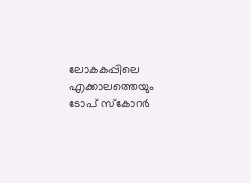ലോകകപ്പിലെ എക്കാലത്തെയും ടോപ് സ്കോറർ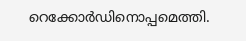റെക്കോർഡിനൊപ്പമെത്തി.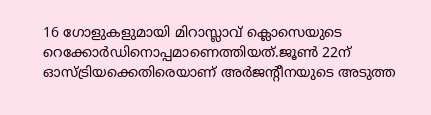16 ഗോളുകളുമായി മിറാസ്ലാവ് ക്ലൊസെയുടെ റെക്കോർഡിനൊപ്പമാണെത്തിയത്.ജൂൺ 22ന് ഓസ്ട്രിയക്കെതിരെയാണ് അർജന്റീനയുടെ അടുത്ത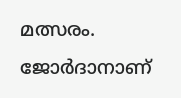മത്സരം. ജോർദാനാണ്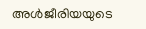അൾജീരിയയുടെ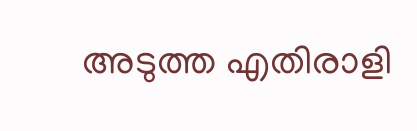അടുത്ത എതിരാളി